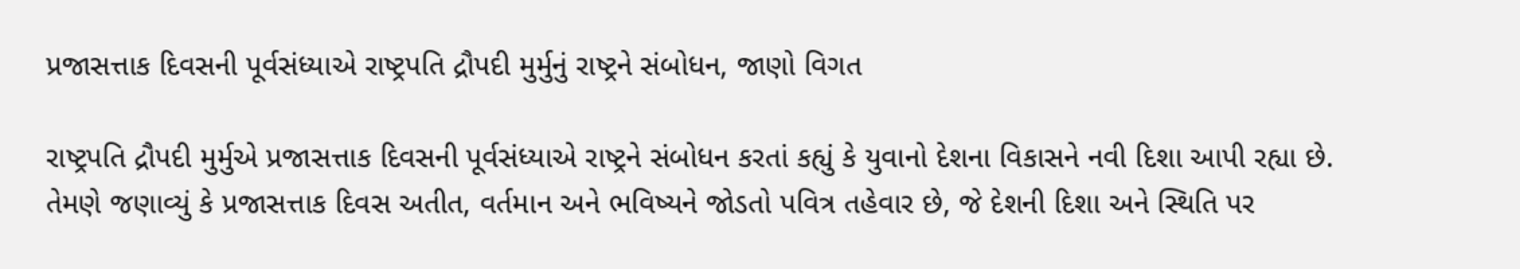પ્રજાસત્તાક દિવસની પૂર્વસંધ્યાએ રાષ્ટ્રપતિ દ્રૌપદી મુર્મુનું રાષ્ટ્રને સંબોધન, જાણો વિગત

રાષ્ટ્રપતિ દ્રૌપદી મુર્મુએ પ્રજાસત્તાક દિવસની પૂર્વસંધ્યાએ રાષ્ટ્રને સંબોધન કરતાં કહ્યું કે યુવાનો દેશના વિકાસને નવી દિશા આપી રહ્યા છે. તેમણે જણાવ્યું કે પ્રજાસત્તાક દિવસ અતીત, વર્તમાન અને ભવિષ્યને જોડતો પવિત્ર તહેવાર છે, જે દેશની દિશા અને સ્થિતિ પર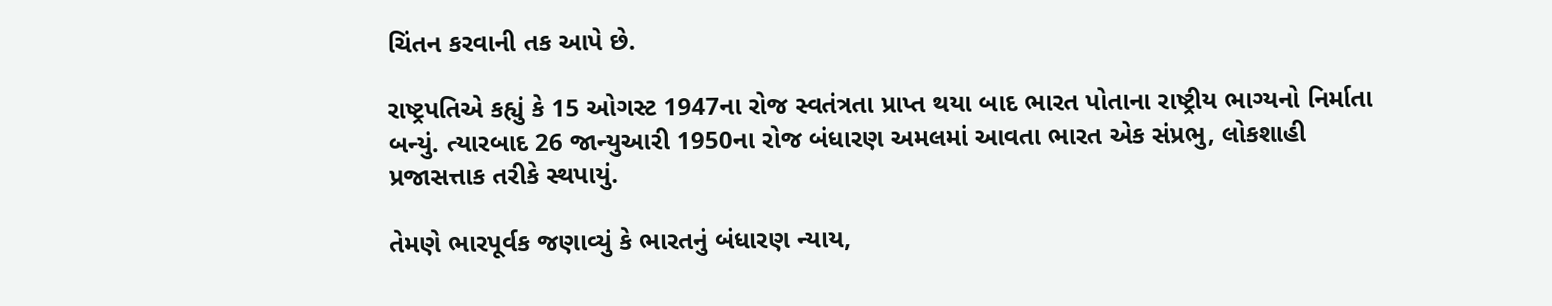ચિંતન કરવાની તક આપે છે.

રાષ્ટ્રપતિએ કહ્યું કે 15 ઓગસ્ટ 1947ના રોજ સ્વતંત્રતા પ્રાપ્ત થયા બાદ ભારત પોતાના રાષ્ટ્રીય ભાગ્યનો નિર્માતા બન્યું. ત્યારબાદ 26 જાન્યુઆરી 1950ના રોજ બંધારણ અમલમાં આવતા ભારત એક સંપ્રભુ, લોકશાહી પ્રજાસત્તાક તરીકે સ્થપાયું.

તેમણે ભારપૂર્વક જણાવ્યું કે ભારતનું બંધારણ ન્યાય,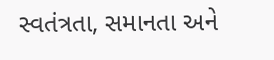સ્વતંત્રતા, સમાનતા અને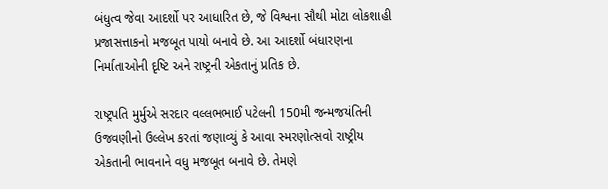બંધુત્વ જેવા આદર્શો પર આધારિત છે, જે વિશ્વના સૌથી મોટા લોકશાહી પ્રજાસત્તાકનો મજબૂત પાયો બનાવે છે. આ આદર્શો બંધારણના નિર્માતાઓની દૃષ્ટિ અને રાષ્ટ્રની એકતાનું પ્રતિક છે.

રાષ્ટ્રપતિ મુર્મુએ સરદાર વલ્લભભાઈ પટેલની 150મી જન્મજયંતિની ઉજવણીનો ઉલ્લેખ કરતાં જણાવ્યું કે આવા સ્મરણોત્સવો રાષ્ટ્રીય એકતાની ભાવનાને વધુ મજબૂત બનાવે છે. તેમણે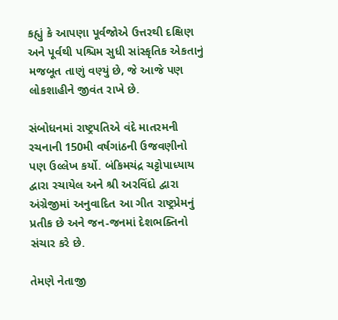કહ્યું કે આપણા પૂર્વજોએ ઉત્તરથી દક્ષિણ અને પૂર્વથી પશ્ચિમ સુધી સાંસ્કૃતિક એકતાનું મજબૂત તાણું વણ્યું છે, જે આજે પણ લોકશાહીને જીવંત રાખે છે.

સંબોધનમાં રાષ્ટ્રપતિએ વંદે માતરમની રચનાની 150મી વર્ષગાંઠની ઉજવણીનો પણ ઉલ્લેખ કર્યો. બંકિમચંદ્ર ચટ્ટોપાધ્યાય દ્વારા રચાયેલ અને શ્રી અરવિંદો દ્વારા અંગ્રેજીમાં અનુવાદિત આ ગીત રાષ્ટ્રપ્રેમનું પ્રતીક છે અને જન-જનમાં દેશભક્તિનો સંચાર કરે છે.

તેમણે નેતાજી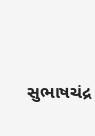સુભાષચંદ્ર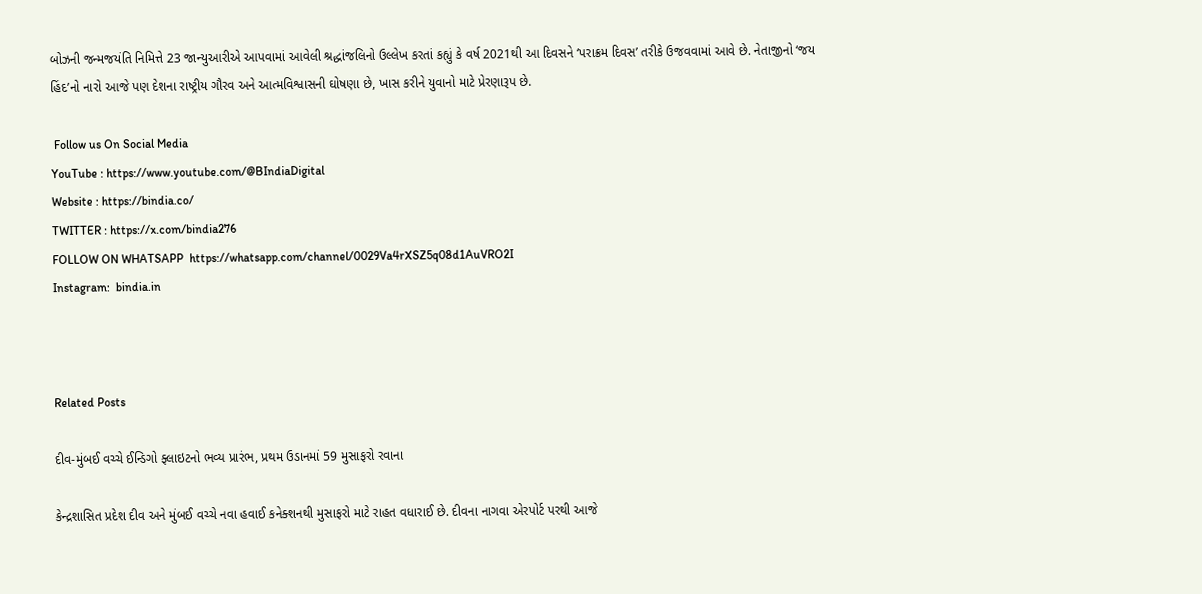બોઝની જન્મજયંતિ નિમિત્તે 23 જાન્યુઆરીએ આપવામાં આવેલી શ્રદ્ધાંજલિનો ઉલ્લેખ કરતાં કહ્યું કે વર્ષ 2021થી આ દિવસને ‘પરાક્રમ દિવસ’ તરીકે ઉજવવામાં આવે છે. નેતાજીનો ‘જય હિંદ’નો નારો આજે પણ દેશના રાષ્ટ્રીય ગૌરવ અને આત્મવિશ્વાસની ઘોષણા છે, ખાસ કરીને યુવાનો માટે પ્રેરણારૂપ છે.

 Follow us On Social Media
YouTube : https://www.youtube.com/@BIndiaDigital
Website : https://bindia.co/
TWITTER : https://x.com/bindia276
FOLLOW ON WHATSAPP  https://whatsapp.com/channel/0029Va4rXSZ5q08d1AuVRO2I
Instagram:  bindia.in



Related Posts

દીવ-મુંબઈ વચ્ચે ઈન્ડિગો ફ્લાઇટનો ભવ્ય પ્રારંભ, પ્રથમ ઉડાનમાં 59 મુસાફરો રવાના

કેન્દ્રશાસિત પ્રદેશ દીવ અને મુંબઈ વચ્ચે નવા હવાઈ કનેક્શનથી મુસાફરો માટે રાહત વધારાઈ છે. દીવના નાગવા એરપોર્ટ પરથી આજે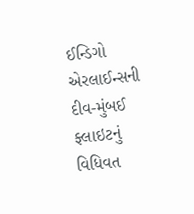ઈન્ડિગો એરલાઈન્સની દીવ-મુંબઈ ફ્લાઇટનું વિધિવત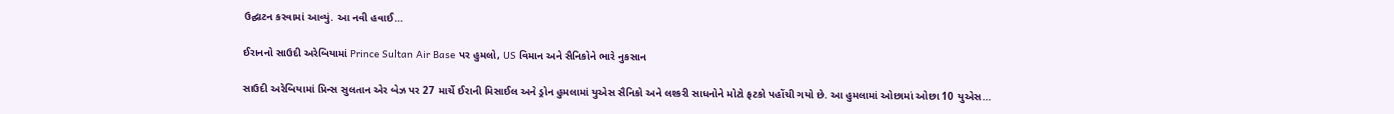ઉદ્ઘાટન કરવામાં આવ્યું. આ નવી હવાઈ…

ઈરાનનો સાઉદી અરેબિયામાં Prince Sultan Air Base પર હુમલો, US વિમાન અને સૈનિકોને ભારે નુકસાન

સાઉદી અરેબિયામાં પ્રિન્સ સુલતાન એર બેઝ પર 27 માર્ચે ઈરાની મિસાઈલ અને ડ્રોન હુમલામાં યુએસ સૈનિકો અને લશ્કરી સાધનોને મોટો ફટકો પહોંચી ગયો છે. આ હુમલામાં ઓછામાં ઓછા 10 યુએસ…